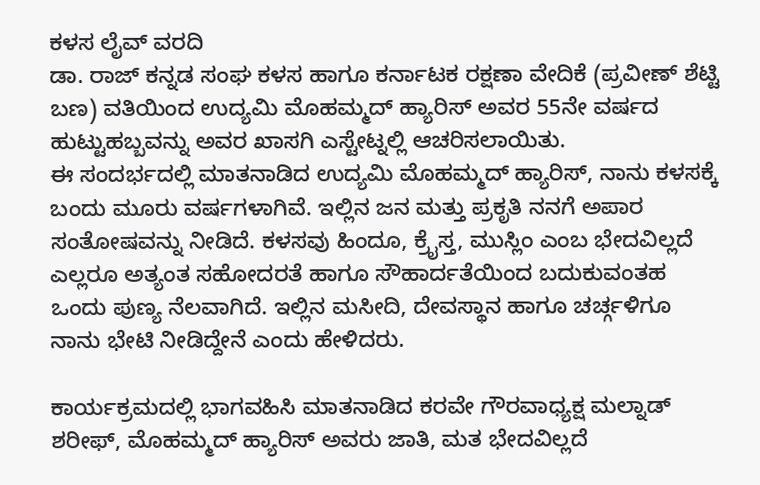ಕಳಸ ಲೈವ್ ವರದಿ
ಡಾ. ರಾಜ್ ಕನ್ನಡ ಸಂಘ ಕಳಸ ಹಾಗೂ ಕರ್ನಾಟಕ ರಕ್ಷಣಾ ವೇದಿಕೆ (ಪ್ರವೀಣ್ ಶೆಟ್ಟಿ ಬಣ) ವತಿಯಿಂದ ಉದ್ಯಮಿ ಮೊಹಮ್ಮದ್ ಹ್ಯಾರಿಸ್ ಅವರ 55ನೇ ವರ್ಷದ ಹುಟ್ಟುಹಬ್ಬವನ್ನು ಅವರ ಖಾಸಗಿ ಎಸ್ಟೇಟ್ನಲ್ಲಿ ಆಚರಿಸಲಾಯಿತು.
ಈ ಸಂದರ್ಭದಲ್ಲಿ ಮಾತನಾಡಿದ ಉದ್ಯಮಿ ಮೊಹಮ್ಮದ್ ಹ್ಯಾರಿಸ್, ನಾನು ಕಳಸಕ್ಕೆ ಬಂದು ಮೂರು ವರ್ಷಗಳಾಗಿವೆ. ಇಲ್ಲಿನ ಜನ ಮತ್ತು ಪ್ರಕೃತಿ ನನಗೆ ಅಪಾರ ಸಂತೋಷವನ್ನು ನೀಡಿದೆ. ಕಳಸವು ಹಿಂದೂ, ಕ್ರೈಸ್ತ, ಮುಸ್ಲಿಂ ಎಂಬ ಭೇದವಿಲ್ಲದೆ ಎಲ್ಲರೂ ಅತ್ಯಂತ ಸಹೋದರತೆ ಹಾಗೂ ಸೌಹಾರ್ದತೆಯಿಂದ ಬದುಕುವಂತಹ ಒಂದು ಪುಣ್ಯ ನೆಲವಾಗಿದೆ. ಇಲ್ಲಿನ ಮಸೀದಿ, ದೇವಸ್ಥಾನ ಹಾಗೂ ಚರ್ಚ್ಗಳಿಗೂ ನಾನು ಭೇಟಿ ನೀಡಿದ್ದೇನೆ ಎಂದು ಹೇಳಿದರು.

ಕಾರ್ಯಕ್ರಮದಲ್ಲಿ ಭಾಗವಹಿಸಿ ಮಾತನಾಡಿದ ಕರವೇ ಗೌರವಾಧ್ಯಕ್ಷ ಮಲ್ನಾಡ್ ಶರೀಫ್, ಮೊಹಮ್ಮದ್ ಹ್ಯಾರಿಸ್ ಅವರು ಜಾತಿ, ಮತ ಭೇದವಿಲ್ಲದೆ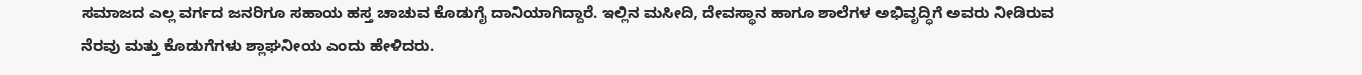ಸಮಾಜದ ಎಲ್ಲ ವರ್ಗದ ಜನರಿಗೂ ಸಹಾಯ ಹಸ್ತ ಚಾಚುವ ಕೊಡುಗೈ ದಾನಿಯಾಗಿದ್ದಾರೆ. ಇಲ್ಲಿನ ಮಸೀದಿ, ದೇವಸ್ಥಾನ ಹಾಗೂ ಶಾಲೆಗಳ ಅಭಿವೃದ್ಧಿಗೆ ಅವರು ನೀಡಿರುವ ನೆರವು ಮತ್ತು ಕೊಡುಗೆಗಳು ಶ್ಲಾಘನೀಯ ಎಂದು ಹೇಳಿದರು.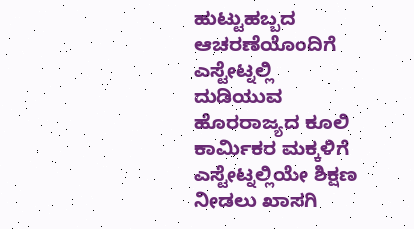ಹುಟ್ಟುಹಬ್ಬದ ಆಚರಣೆಯೊಂದಿಗೆ ಎಸ್ಟೇಟ್ನಲ್ಲಿ ದುಡಿಯುವ ಹೊರರಾಜ್ಯದ ಕೂಲಿ ಕಾರ್ಮಿಕರ ಮಕ್ಕಳಿಗೆ ಎಸ್ಟೇಟ್ನಲ್ಲಿಯೇ ಶಿಕ್ಷಣ ನೀಡಲು ಖಾಸಗಿ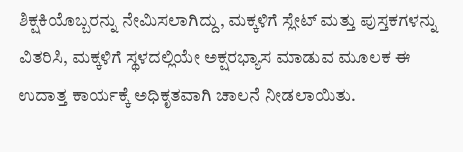ಶಿಕ್ಷಕಿಯೊಬ್ಬರನ್ನು ನೇಮಿಸಲಾಗಿದ್ದು, ಮಕ್ಕಳಿಗೆ ಸ್ಲೇಟ್ ಮತ್ತು ಪುಸ್ತಕಗಳನ್ನು ವಿತರಿಸಿ, ಮಕ್ಕಳಿಗೆ ಸ್ಥಳದಲ್ಲಿಯೇ ಅಕ್ಷರಭ್ಯಾಸ ಮಾಡುವ ಮೂಲಕ ಈ ಉದಾತ್ತ ಕಾರ್ಯಕ್ಕೆ ಅಧಿಕೃತವಾಗಿ ಚಾಲನೆ ನೀಡಲಾಯಿತು.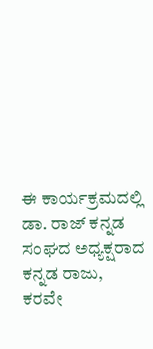ಈ ಕಾರ್ಯಕ್ರಮದಲ್ಲಿ ಡಾ. ರಾಜ್ ಕನ್ನಡ ಸಂಘದ ಅಧ್ಯಕ್ಷರಾದ ಕನ್ನಡ ರಾಜು, ಕರವೇ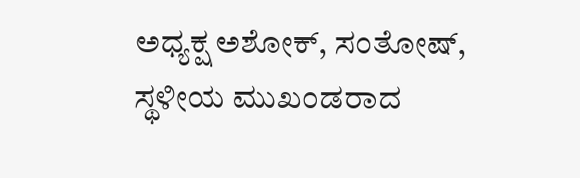ಅಧ್ಯಕ್ಷ ಅಶೋಕ್, ಸಂತೋಷ್, ಸ್ಥಳೀಯ ಮುಖಂಡರಾದ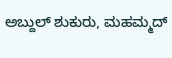ಅಬ್ದುಲ್ ಶುಕುರು, ಮಹಮ್ಮದ್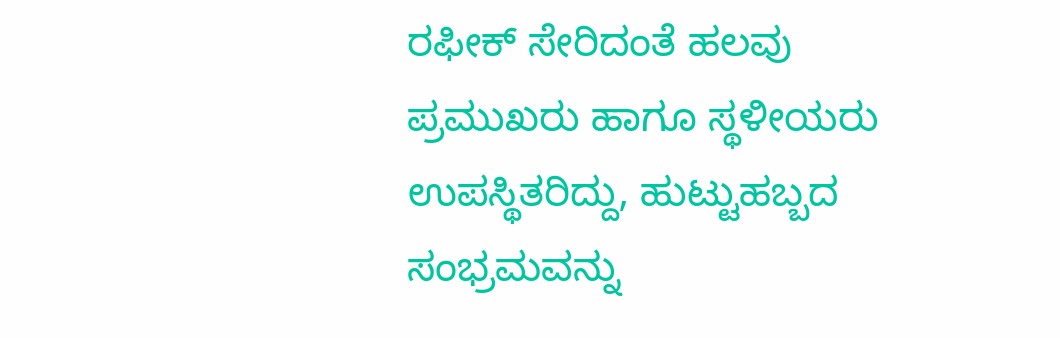ರಫೀಕ್ ಸೇರಿದಂತೆ ಹಲವು ಪ್ರಮುಖರು ಹಾಗೂ ಸ್ಥಳೀಯರು ಉಪಸ್ಥಿತರಿದ್ದು, ಹುಟ್ಟುಹಬ್ಬದ ಸಂಭ್ರಮವನ್ನು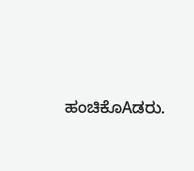ಹಂಚಿಕೊAಡರು.